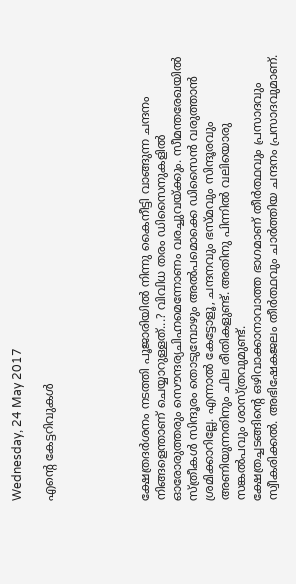Wednesday, 24 May 2017

എന്റെ കേട്ടറിവുകള്‍





ക്ഷേത്രദര്‍ശനം നടത്തി പൂജാരിയില്‍ നിന്നു കൈനീട്ടി വാങ്ങുന്ന ചന്ദനം നിങ്ങളെന്താണ്‌ ചെയ്യാറുള്ളത്‌...? വിവിധ തരം ഡിസൈനുകളില്‍ ഓരോരുത്തരും സൌന്ദര്യചിഹ്നമെന്നോണം വരച്ചുവയ്ക്കും. സീമന്തരേഖയില്‍ സ്ത്രീകള്‍ സിന്ദൂരം തൊടുമ്പോഴും അല്‍പമൊക്കെ ഡിസൈന്‍ വരുത്താന്‍ ശ്രമിക്കാറില്ലേ. എന്നാല്‍ കേട്ടോളൂ, ചന്ദനവും ഭസ്മവും സിന്ദൂരവും അണിയുന്നതിനും ചില രീതികളുണ്ട്‌. അതിനു പിന്നില്‍ വലിയൊരു സങ്കല്‍പവും ശാസ്ത്രവുമുണ്ട്‌.
ക്ഷേത്രച്ചടങ്ങിന്റെ ഒഴിവാക്കാനാവാത്ത ഭാഗമാണ്‌ തീര്‍ത്ഥവും പ്രസാദവും സ്വീകരിക്കല്‍. അഭിഷേകജലം തീര്‍ത്ഥവും ചാര്‍ത്തിയ ചന്ദനം പ്രസാദവുമാണ്‌.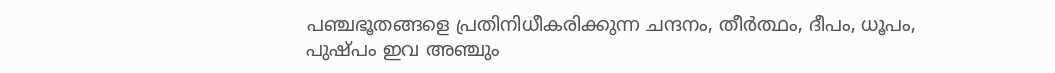പഞ്ചഭൂതങ്ങളെ പ്രതിനിധീകരിക്കുന്ന ചന്ദനം, തീര്‍ത്ഥം, ദീപം, ധൂപം, പുഷ്പം ഇവ അഞ്ചും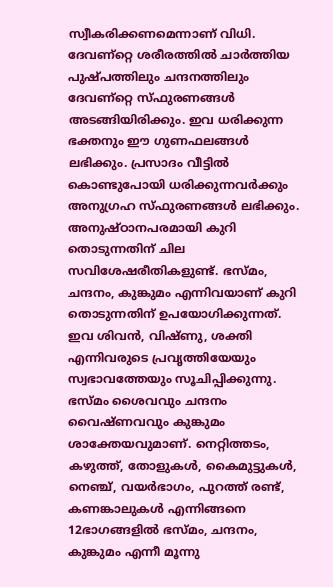സ്വീകരിക്കണമെന്നാണ്‌ വിധി. ദേവണ്റ്റെ ശരീരത്തില്‍ ചാര്‍ത്തിയ പുഷ്പത്തിലും ചന്ദനത്തിലും ദേവണ്റ്റെ സ്ഫുരണങ്ങള്‍ അടങ്ങിയിരിക്കും. ഇവ ധരിക്കുന്ന ഭക്തനും ഈ ഗുണഫലങ്ങള്‍ ലഭിക്കും. പ്രസാദം വീട്ടില്‍ കൊണ്ടുപോയി ധരിക്കുന്നവര്‍ക്കും അനുഗ്രഹ സ്ഫുരണങ്ങള്‍ ലഭിക്കും.
അനുഷ്ഠാനപരമായി കുറി തൊടുന്നതിന്‌ ചില സവിശേഷരീതികളുണ്ട്‌. ഭസ്മം, ചന്ദനം, കുങ്കുമം എന്നിവയാണ്‌ കുറി തൊടുന്നതിന്‌ ഉപയോഗിക്കുന്നത്‌. ഇവ ശിവന്‍, വിഷ്ണു, ശക്തി എന്നിവരുടെ പ്രവൃത്തിയേയും സ്വഭാവത്തേയും സൂചിപ്പിക്കുന്നു. ഭസ്മം ശൈവവും ചന്ദനം വൈഷ്ണവവും കുങ്കുമം ശാക്തേയവുമാണ്‌. നെറ്റിത്തടം, കഴുത്ത്‌, തോളുകള്‍, കൈമുട്ടുകള്‍, നെഞ്ച്‌, വയര്‍ഭാഗം, പുറത്ത്‌ രണ്ട്‌, കണങ്കാലുകള്‍ എന്നിങ്ങനെ 12ഭാഗങ്ങളില്‍ ഭസ്മം, ചന്ദനം, കുങ്കുമം എന്നീ മൂന്നു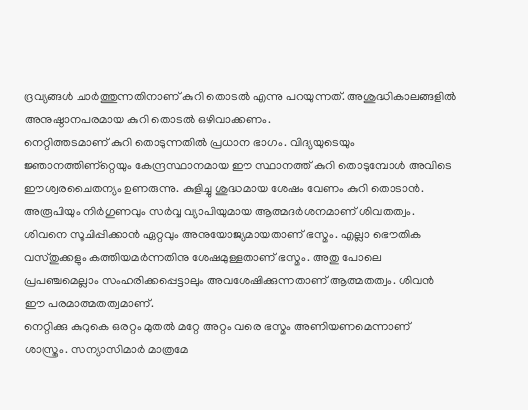ദ്രവ്യങ്ങള്‍ ചാര്‍ത്തുന്നതിനാണ്‌ കുറി തൊടല്‍ എന്നു പറയുന്നത്‌. അശുദ്ധികാലങ്ങളില്‍ അനുഷ്ഠാനപരമായ കുറി തൊടല്‍ ഒഴിവാക്കണം.
നെറ്റിത്തടമാണ്‌ കുറി തൊടുന്നതില്‍ പ്രധാന ഭാഗം. വിദ്യയുടെയും ജ്ഞാനത്തിണ്റ്റെയും കേന്ദ്രസ്ഥാനമായ ഈ സ്ഥാനത്ത്‌ കുറി തൊടുമ്പോള്‍ അവിടെ ഈശ്വരചൈതന്യം ഉണരുന്നു. കുളിച്ചു ശുദ്ധമായ ശേഷം വേണം കുറി തൊടാന്‍. അരൂപിയും നിര്‍ഗുണവും സര്‍വ്വ വ്യാപിയുമായ ആത്മദര്‍ശനമാണ്‌ ശിവതത്വം. ശിവനെ സൂചിപ്പിക്കാന്‍ ഏറ്റവും അനുയോജ്യമായതാണ്‌ ഭസ്മം. എല്ലാ ഭൌതിക വസ്തുക്കളും കത്തിയമര്‍ന്നതിനു ശേഷമുള്ളതാണ്‌ ഭസ്മം. അതു പോലെ പ്രപഞ്ചമെല്ലാം സംഹരിക്കപ്പെട്ടാലും അവശേഷിക്കുന്നതാണ്‌ ആത്മതത്വം. ശിവന്‍ ഈ പരമാത്മതത്വമാണ്‌.
നെറ്റിക്കു കുറുകെ ഒരറ്റം മുതല്‍ മറ്റേ അറ്റം വരെ ഭസ്മം അണിയണമെന്നാണ്‌ ശാസ്ത്രം. സന്യാസിമാര്‍ മാത്രമേ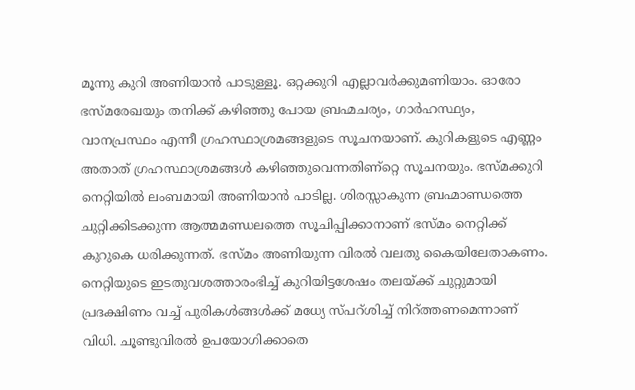മൂന്നു കുറി അണിയാന്‍ പാടുള്ളൂ. ഒറ്റക്കുറി എല്ലാവര്‍ക്കുമണിയാം. ഓരോ ഭസ്മരേഖയും തനിക്ക്‌ കഴിഞ്ഞു പോയ ബ്രഹ്മചര്യം, ഗാര്‍ഹസ്ഥ്യം, വാനപ്രസ്ഥം എന്നീ ഗ്രഹസ്ഥാശ്രമങ്ങളുടെ സൂചനയാണ്‌. കുറികളുടെ എണ്ണം അതാത്‌ ഗ്രഹസ്ഥാശ്രമങ്ങള്‍ കഴിഞ്ഞുവെന്നതിണ്റ്റെ സൂചനയും. ഭസ്മക്കുറി നെറ്റിയില്‍ ലംബമായി അണിയാന്‍ പാടില്ല. ശിരസ്സാകുന്ന ബ്രഹ്മാണ്ഡത്തെ ചുറ്റിക്കിടക്കുന്ന ആത്മമണ്ഡലത്തെ സൂചിപ്പിക്കാനാണ്‌ ഭസ്മം നെറ്റിക്ക്‌ കുറുകെ ധരിക്കുന്നത്‌. ഭസ്മം അണിയുന്ന വിരല്‍ വലതു കൈയിലേതാകണം. നെറ്റിയുടെ ഇടതുവശത്താരംഭിച്ച്‌ കുറിയിട്ടശേഷം തലയ്ക്ക്‌ ചുറ്റുമായി പ്രദക്ഷിണം വച്ച്‌ പുരികള്‍ങ്ങള്‍ക്ക്‌ മധ്യേ സ്പറ്‍ശിച്ച്‌ നിറ്‍ത്തണമെന്നാണ്‌ വിധി. ചൂണ്ടുവിരല്‍ ഉപയോഗിക്കാതെ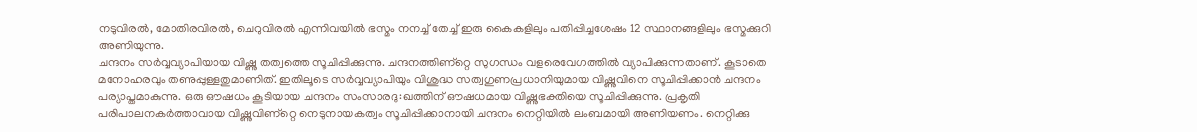നടുവിരല്‍, മോതിരവിരല്‍, ചെറുവിരല്‍ എന്നിവയില്‍ ഭസ്മം നനച്ച്‌ തേച്ച്‌ ഇരു കൈകളിലും പതിപ്പിച്ചശേഷം 12 സ്ഥാനങ്ങളിലും ഭസ്മക്കുറി അണിയുന്നു.
ചന്ദനം സര്‍വ്വവ്യാപിയായ വിഷ്ണു തത്വത്തെ സൂചിപ്പിക്കുന്നു. ചന്ദനത്തിണ്റ്റെ സുഗന്ധം വളരെവേഗത്തില്‍ വ്യാപിക്കുന്നതാണ്‌. കൂടാതെ മനോഹരവും തണുപ്പുള്ളതുമാണിത്‌. ഇതിലൂടെ സര്‍വ്വവ്യാപിയും വിശുദ്ധ സത്വഗുണപ്രധാനിയുമായ വിഷ്ണുവിനെ സൂചിപ്പിക്കാന്‍ ചന്ദനം പര്യാപ്തമാകുന്നു. ഒരു ഔഷധം കൂടിയായ ചന്ദനം സംസാരദു:ഖത്തിന്‌ ഔഷധമായ വിഷ്ണുഭക്തിയെ സൂചിപ്പിക്കുന്നു. പ്രകൃതി പരിപാലനകര്‍ത്താവായ വിഷ്ണുവിണ്റ്റെ നെടുനായകത്വം സൂചിപ്പിക്കാനായി ചന്ദനം നെറ്റിയില്‍ ലംബമായി അണിയണം. നെറ്റിക്കു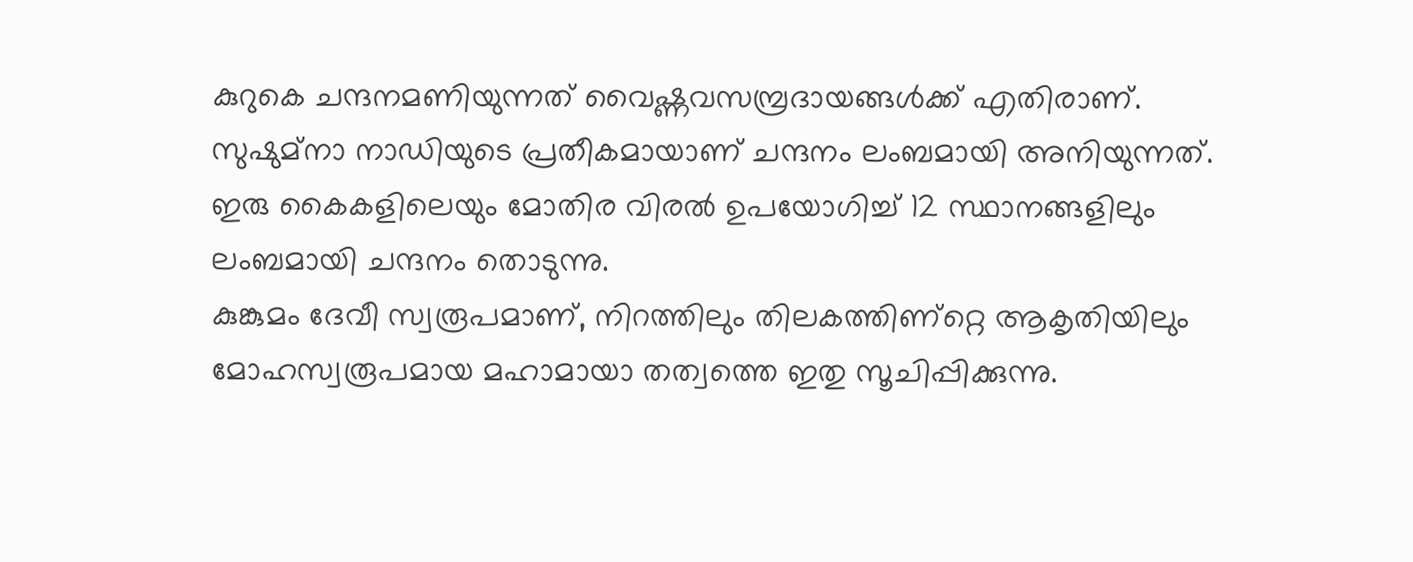കുറുകെ ചന്ദനമണിയുന്നത്‌ വൈഷ്ണവസമ്പ്രദായങ്ങള്‍ക്ക്‌ എതിരാണ്‌. സുഷുമ്‌നാ നാഡിയുടെ പ്രതീകമായാണ്‌ ചന്ദനം ലംബമായി അനിയുന്നത്‌. ഇരു കൈകളിലെയും മോതിര വിരല്‍ ഉപയോഗിച്ച്‌ 12 സ്ഥാനങ്ങളിലും ലംബമായി ചന്ദനം തൊടുന്നു.
കുങ്കുമം ദേവീ സ്വരൂപമാണ്‌, നിറത്തിലും തിലകത്തിണ്റ്റെ ആകൃതിയിലും മോഹസ്വരൂപമായ മഹാമായാ തത്വത്തെ ഇതു സൂചിപ്പിക്കുന്നു.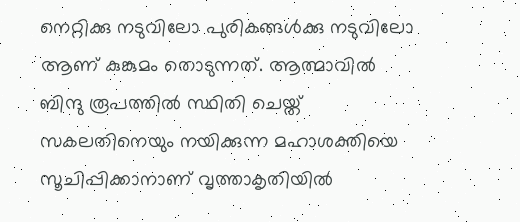നെറ്റിക്കു നടുവിലോ പുരികങ്ങള്‍ക്കു നടുവിലോ ആണ്‌ കുങ്കുമം തൊടുന്നത്‌. ആത്മാവില്‍ ബിന്ദു രൂപത്തില്‍ സ്ഥിതി ചെയ്ത്‌ സകലതിനെയും നയിക്കുന്ന മഹാശക്തിയെ സൂചിപ്പിക്കാനാണ്‌ വൃത്താകൃതിയില്‍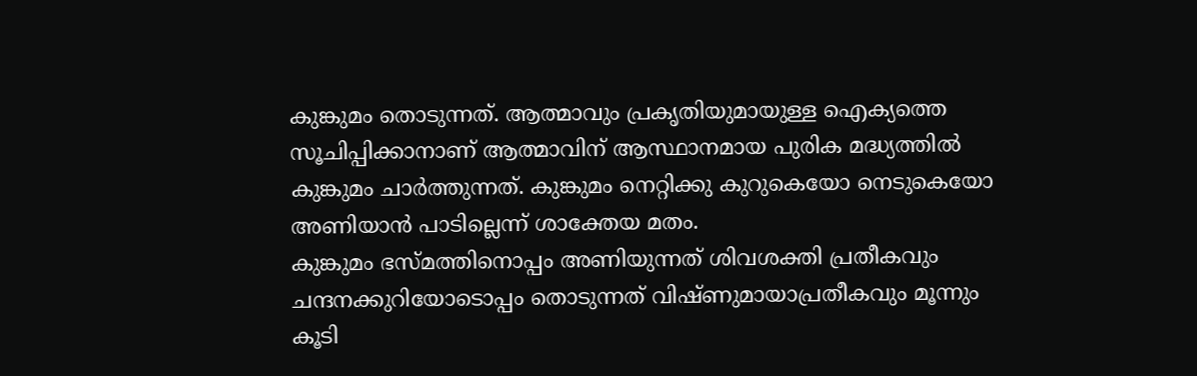കുങ്കുമം തൊടുന്നത്‌. ആത്മാവും പ്രകൃതിയുമായുള്ള ഐക്യത്തെ സൂചിപ്പിക്കാനാണ്‌ ആത്മാവിന്‌ ആസ്ഥാനമായ പുരിക മദ്ധ്യത്തില്‍ കുങ്കുമം ചാര്‍ത്തുന്നത്‌. കുങ്കുമം നെറ്റിക്കു കുറുകെയോ നെടുകെയോ അണിയാന്‍ പാടില്ലെന്ന് ശാക്തേയ മതം.
കുങ്കുമം ഭസ്മത്തിനൊപ്പം അണിയുന്നത്‌ ശിവശക്തി പ്രതീകവും ചന്ദനക്കുറിയോടൊപ്പം തൊടുന്നത്‌ വിഷ്ണുമായാപ്രതീകവും മൂന്നും കൂടി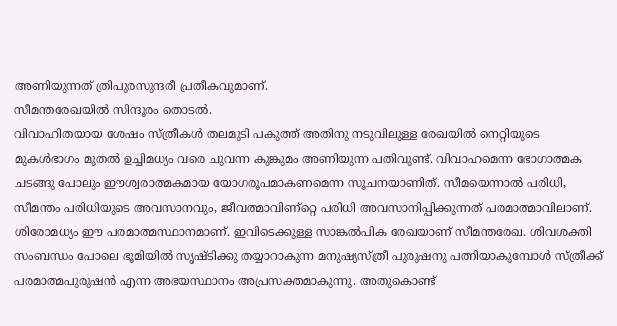അണിയുന്നത്‌ ത്രിപുരസുന്ദരീ പ്രതീകവുമാണ്‌.
സീമന്തരേഖയില്‍ സിന്ദൂരം തൊടല്‍.
വിവാഹിതയായ ശേഷം സ്ത്രീകള്‍ തലമുടി പകുത്ത്‌ അതിനു നടുവിലുള്ള രേഖയില്‍ നെറ്റിയുടെ മുകള്‍ഭാഗം മുതല്‍ ഉച്ചിമധ്യം വരെ ചുവന്ന കുങ്കുമം അണിയുന്ന പതിവുണ്ട്‌. വിവാഹമെന്ന ഭോഗാത്മക ചടങ്ങു പോലും ഈശ്വരാത്മകമായ യോഗരൂപമാകണമെന്ന സൂചനയാണിത്‌. സീമയെന്നാല്‍ പരിധി, സീമന്തം പരിധിയുടെ അവസാനവും, ജീവത്മാവിണ്റ്റെ പരിധി അവസാനിപ്പിക്കുന്നത്‌ പരമാത്മാവിലാണ്‌. ശിരോമധ്യം ഈ പരമാത്മസ്ഥാനമാണ്‌. ഇവിടെക്കുള്ള സാങ്കല്‍പിക രേഖയാണ്‌ സീമന്തരേഖ. ശിവശക്തി സംബന്ധം പോലെ ഭൂമിയില്‍ സൃഷ്ടിക്കു തയ്യാറാകുന്ന മനുഷ്യസ്ത്രീ പുരുഷനു പത്നിയാകുമ്പോള്‍ സ്ത്രീക്ക്‌ പരമാത്മപുരുഷന്‍ എന്ന അഭയസ്ഥാനം അപ്രസക്തമാകുന്നു. അതുകൊണ്ട്‌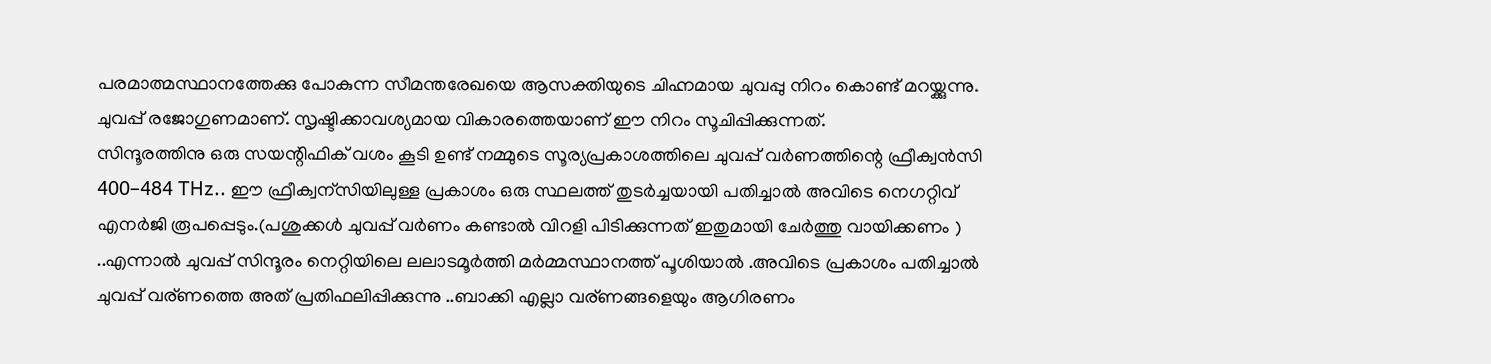പരമാത്മസ്ഥാനത്തേക്കു പോകുന്ന സീമന്തരേഖയെ ആസക്തിയുടെ ചിഹ്നമായ ചുവപ്പു നിറം കൊണ്ട്‌ മറയ്ക്കുന്നു. ചുവപ്പ്‌ രജോഗുണമാണ്‌. സൃഷ്ടിക്കാവശ്യമായ വികാരത്തെയാണ്‌ ഈ നിറം സൂചിപ്പിക്കുന്നത്‌.
സിന്ദൂരത്തിനു ഒരു സയന്റിഫിക് വശം കൂടി ഉണ്ട് നമ്മുടെ സൂര്യപ്രകാശത്തിലെ ചുവപ്പ് വർണത്തിന്റെ ഫ്രീക്വൻസി 400–484 THz.. ഈ ഫ്രീക്വന്സിയിലുള്ള പ്രകാശം ഒരു സ്ഥലത്ത് തുടർച്ചയായി പതിച്ചാൽ അവിടെ നെഗറ്റിവ് എനർജി രൂപപ്പെടും.(പശുക്കൾ ചുവപ്പ് വർണം കണ്ടാൽ വിറളി പിടിക്കുന്നത് ഇതുമായി ചേർത്തു വായിക്കണം ) ..എന്നാൽ ചുവപ്പ് സിന്ദൂരം നെറ്റിയിലെ ലലാടമൂർത്തി മർമ്മസ്ഥാനത്ത് പൂശിയാൽ .അവിടെ പ്രകാശം പതിച്ചാൽ ചുവപ്പ് വര്ണത്തെ അത് പ്രതിഫലിപ്പിക്കുന്നു ..ബാക്കി എല്ലാ വര്ണങ്ങളെയും ആഗിരണം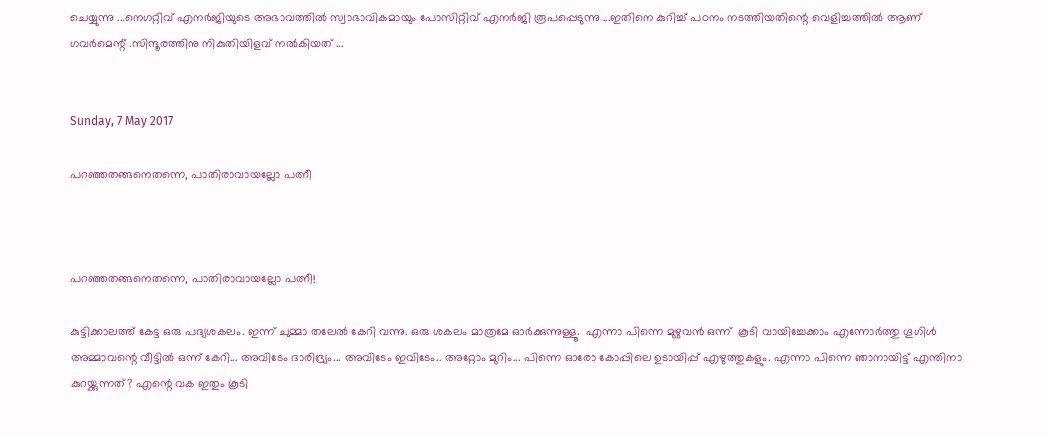ചെയ്യുന്നു ...നെഗറ്റിവ് എനർജിയുടെ അഭാവത്തിൽ സ്വാഭാവികമായും പോസിറ്റിവ് എനർജി രൂപപ്പെടുന്നു ...ഇതിനെ കുറിച്ച് പഠനം നടത്തിയതിന്റെ വെളിച്ചത്തിൽ ആണ് ഗവർമെന്റ് .സിന്ദൂരത്തിനു നികുതിയിളവ് നൽകിയത് ...


Sunday, 7 May 2017

പറഞ്ഞതങ്ങനെതന്നെ, പാതിരാവായല്ലോ പത്നീ



പറഞ്ഞതങ്ങനെതന്നെ, പാതിരാവായല്ലോ പത്നീ!

കുട്ടിക്കാലത്ത് കേട്ട ഒരു പദ്യശകലം. ഇന്ന് ചുമ്മാ തലേല്‍ കേറി വന്നു. ഒരു ശകലം മാത്രമേ ഓര്‍ക്കുന്നുള്ളൂ.  എന്നാ പിന്നെ മുഴുവന്‍ ഒന്ന്  കൂടി വായിച്ചേക്കാം എന്നോര്‍ത്തു ഗൂഗിള്‍ അമ്മാവന്റെ വീട്ടില്‍ ഒന്ന് കേറി... അവിടേം ദാരിദ്ര്യം... അവിടേം ഇവിടേം.. അറ്റോം മുറിം... പിന്നെ ഓരോ കോപ്പിലെ ഉടായിപ്പ് എഴുത്തുകളും. എന്നാ പിന്നെ ഞാനായിട്ട് എന്തിനാ കുറയ്ക്കുന്നത്? എന്റെ വക ഇതും കൂടി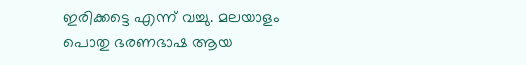ഇരിക്കട്ടെ എന്ന് വച്ചു. മലയാളം പൊതു ഭരണഭാഷ ആയ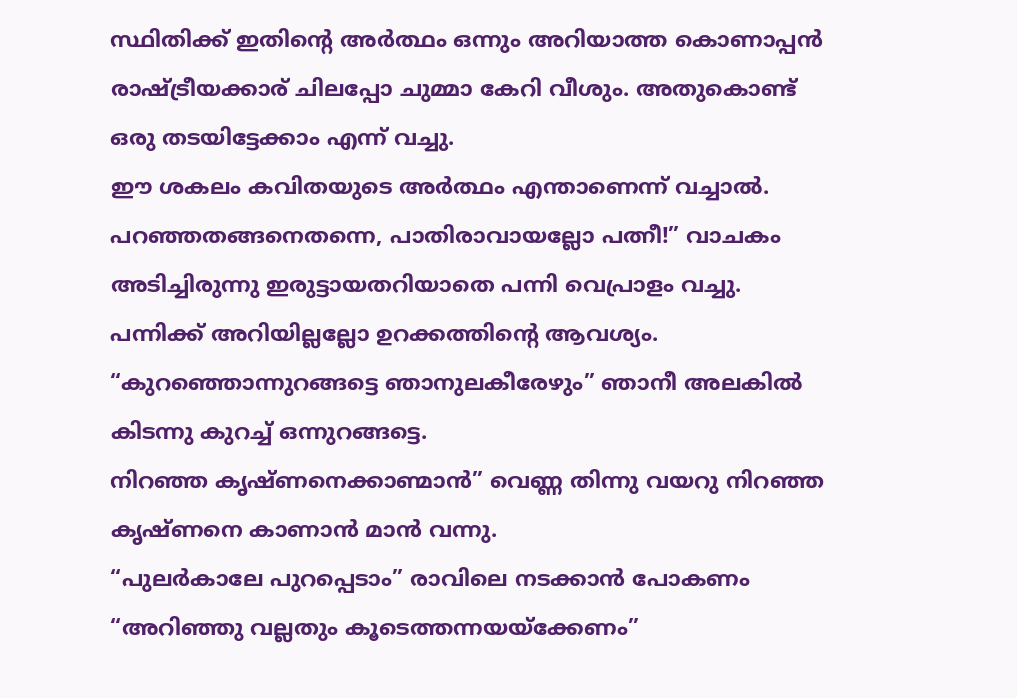സ്ഥിതിക്ക് ഇതിന്റെ അര്‍ത്ഥം ഒന്നും അറിയാത്ത കൊണാപ്പന്‍ രാഷ്ട്രീയക്കാര് ചിലപ്പോ ചുമ്മാ കേറി വീശും. അതുകൊണ്ട് ഒരു തടയിട്ടേക്കാം എന്ന് വച്ചു.
ഈ ശകലം കവിതയുടെ അര്‍ത്ഥം എന്താണെന്ന് വച്ചാല്‍.
പറഞ്ഞതങ്ങനെതന്നെ, പാതിരാവായല്ലോ പത്നീ!” വാചകം അടിച്ചിരുന്നു ഇരുട്ടായതറിയാതെ പന്നി വെപ്രാളം വച്ചു. പന്നിക്ക് അറിയില്ലല്ലോ ഉറക്കത്തിന്റെ ആവശ്യം.
“കുറഞ്ഞൊന്നുറങ്ങട്ടെ ഞാനുലകീരേഴും” ഞാനീ അലകില്‍ കിടന്നു കുറച്ച്‌ ഒന്നുറങ്ങട്ടെ.
നിറഞ്ഞ കൃഷ്ണനെക്കാണ്മാൻ” വെണ്ണ തിന്നു വയറു നിറഞ്ഞ കൃഷ്ണനെ കാണാന്‍ മാന്‍ വന്നു.
“പുലർകാലേ പുറപ്പെടാം” രാവിലെ നടക്കാന്‍ പോകണം
“അറിഞ്ഞു വല്ലതും കൂടെത്തന്നയയ്ക്കേണം”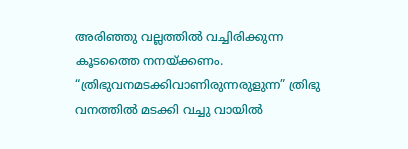അരിഞ്ഞു വല്ലത്തില്‍ വച്ചിരിക്കുന്ന കൂടത്തൈ നനയ്ക്കണം.
“ത്രിഭുവനമടക്കിവാണിരുന്നരുളുന്ന” ത്രിഭു വനത്തില്‍ മടക്കി വച്ചു വായില്‍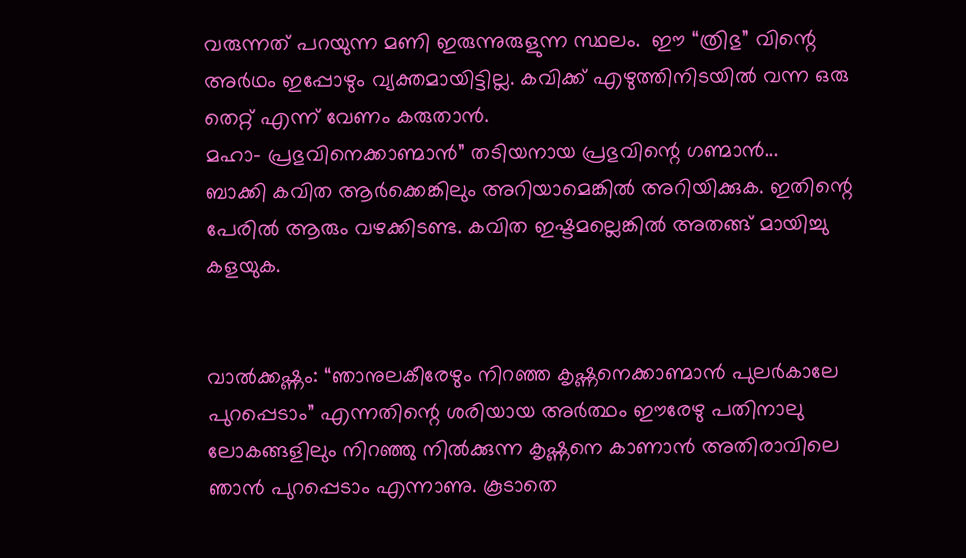വരുന്നത് പറയുന്ന മണി ഇരുന്നുരുളുന്ന സ്ഥലം.  ഈ “ത്രിഭു” വിന്റെ അര്‍ഥം ഇപ്പോഴും വ്യക്തമായിട്ടില്ല. കവിക്ക് എഴുത്തിനിടയില്‍ വന്ന ഒരു തെറ്റ് എന്ന് വേണം കരുതാന്‍.
മഹാ- പ്രഭുവിനെക്കാണ്മാൻ” തടിയനായ പ്രഭുവിന്റെ ഗണ്മാന്‍...
ബാക്കി കവിത ആര്‍ക്കെങ്കിലും അറിയാമെങ്കില്‍ അറിയിക്കുക. ഇതിന്റെ പേരില്‍ ആരും വഴക്കിടണ്ട. കവിത ഇഷ്ടമല്ലെങ്കില്‍ അതങ്ങ് മായിച്ചു കളയുക.


വാല്‍ക്കഷ്ണം: “ഞാനുലകീരേഴും നിറഞ്ഞ കൃഷ്ണനെക്കാണ്മാൻ പുലർകാലേ പുറപ്പെടാം” എന്നതിന്റെ ശരിയായ അര്‍ത്ഥം ഈരേഴു പതിനാലു ലോകങ്ങളിലും നിറഞ്ഞു നില്‍ക്കുന്ന കൃഷ്ണനെ കാണാന്‍ അതിരാവിലെ ഞാന്‍ പുറപ്പെടാം എന്നാണു. കൂടാതെ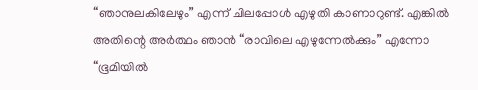“ഞാനുലകിലേഴും” എന്ന് ചിലപ്പോള്‍ എഴുതി കാണാറുണ്ട്‌. എങ്കില്‍ അതിന്റെ അര്‍ത്ഥം ഞാന്‍ “രാവിലെ എഴുന്നേല്‍ക്കും” എന്നോ “ഭൂമിയില്‍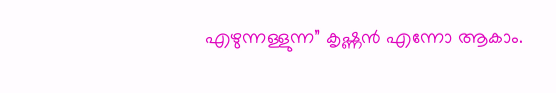എഴുന്നള്ളുന്ന” കൃഷ്ണന്‍ എന്നോ ആകാം.